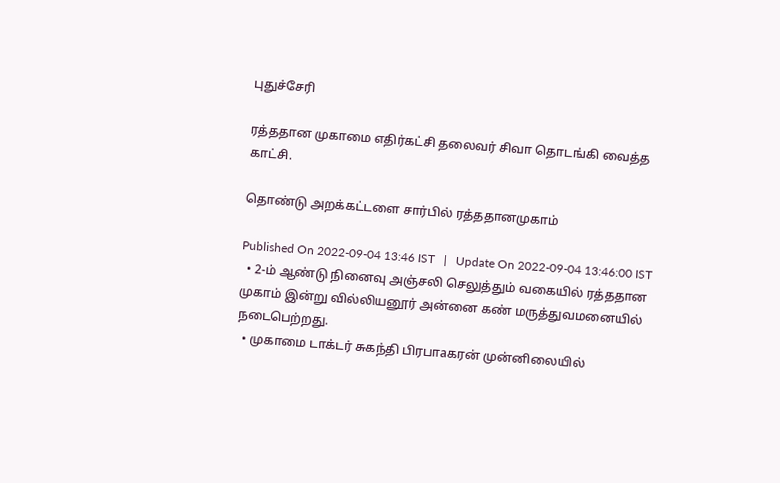புதுச்சேரி

ரத்ததான முகாமை எதிர்கட்சி தலைவர் சிவா தொடங்கி வைத்த காட்சி.

தொண்டு அறக்கட்டளை சார்பில் ரத்ததானமுகாம்

Published On 2022-09-04 13:46 IST   |   Update On 2022-09-04 13:46:00 IST
  • 2-ம் ஆண்டு நினைவு அஞ்சலி செலுத்தும் வகையில் ரத்ததான முகாம் இன்று வில்லியனூர் அன்னை கண் மருத்துவமனையில் நடைபெற்றது.
  • முகாமை டாக்டர் சுகந்தி பிரபாaகரன் முன்னிலையில்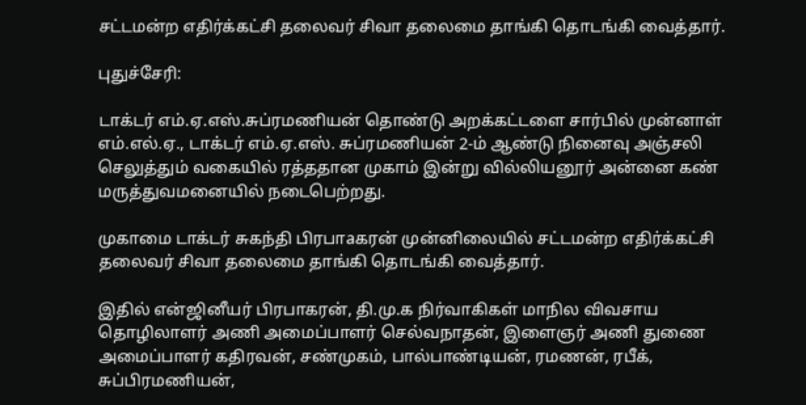சட்டமன்ற எதிர்க்கட்சி தலைவர் சிவா தலைமை தாங்கி தொடங்கி வைத்தார்.

புதுச்சேரி:

டாக்டர் எம்.ஏ.எஸ்.சுப்ரமணியன் தொண்டு அறக்கட்டளை சார்பில் முன்னாள் எம்.எல்.ஏ., டாக்டர் எம்.ஏ.எஸ். சுப்ரமணியன் 2-ம் ஆண்டு நினைவு அஞ்சலி செலுத்தும் வகையில் ரத்ததான முகாம் இன்று வில்லியனூர் அன்னை கண் மருத்துவமனையில் நடைபெற்றது.

முகாமை டாக்டர் சுகந்தி பிரபாaகரன் முன்னிலையில் சட்டமன்ற எதிர்க்கட்சி தலைவர் சிவா தலைமை தாங்கி தொடங்கி வைத்தார்.

இதில் என்ஜினீயர் பிரபாகரன், தி.மு.க நிர்வாகிகள் மாநில விவசாய தொழிலாளர் அணி அமைப்பாளர் செல்வநாதன், இளைஞர் அணி துணை அமைப்பாளர் கதிரவன், சண்முகம், பால்பாண்டியன், ரமணன், ரபீக், சுப்பிரமணியன்,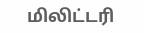மிலிட்டரி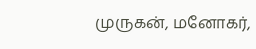முருகன், மனோகர்,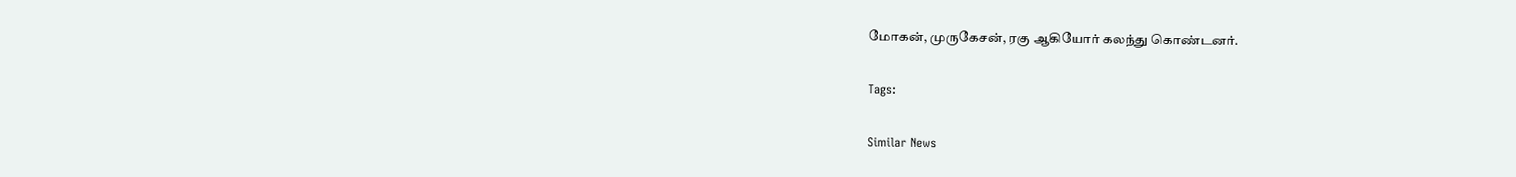மோகன், முருகேசன், ரகு ஆகியோர் கலந்து கொண்டனர்.

Tags:

Similar News